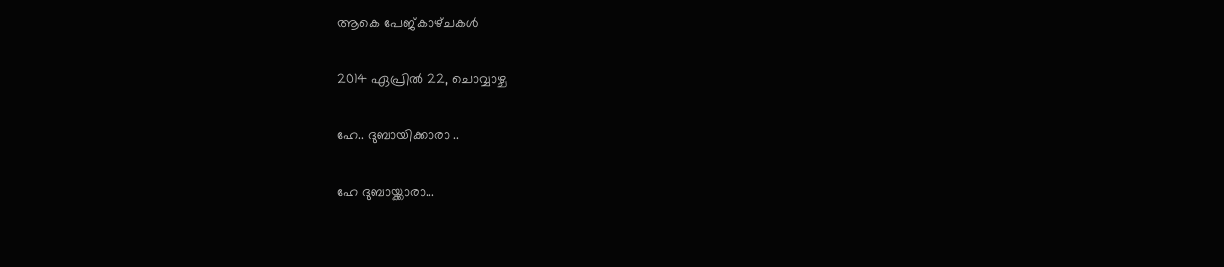ആകെ പേജ്‌കാഴ്‌ചകള്‍

2014 ഏപ്രിൽ 22, ചൊവ്വാഴ്ച

ഹേ.. ദുബായിക്കാരാ ..

ഹേ ദുബായ്ക്കാരാ...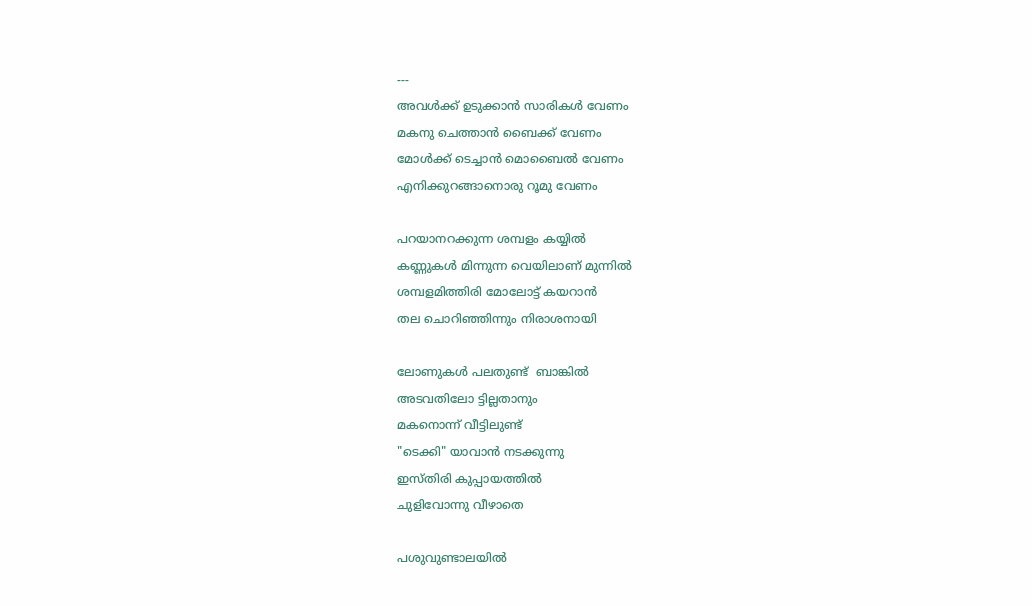---
അവൾക്ക് ഉടുക്കാൻ സാരികൾ വേണം
മകനു ചെത്താൻ ബൈക്ക് വേണം
മോൾക്ക് ടെച്ചാൻ മൊബൈൽ വേണം
എനിക്കുറങ്ങാനൊരു റൂമു വേണം

പറയാനറക്കുന്ന ശമ്പളം കയ്യിൽ
കണ്ണുകൾ മിന്നുന്ന വെയിലാണ് മുന്നിൽ
ശമ്പളമിത്തിരി മോലോട്ട് കയറാൻ
തല ചൊറിഞ്ഞിന്നും നിരാശനായി

ലോണുകൾ പലതുണ്ട്  ബാങ്കിൽ
അടവതിലോ ട്ടില്ലതാനും
മകനൊന്ന് വീട്ടിലുണ്ട്
"ടെക്കി" യാവാൻ നടക്കുന്നു
ഇസ്തിരി കുപ്പായത്തിൽ
ചുളിവോന്നു വീഴാതെ

പശുവുണ്ടാലയിൽ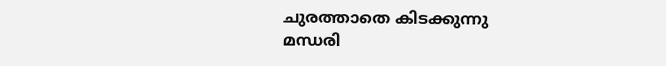ചുരത്താതെ കിടക്കുന്നു
മന്ധരി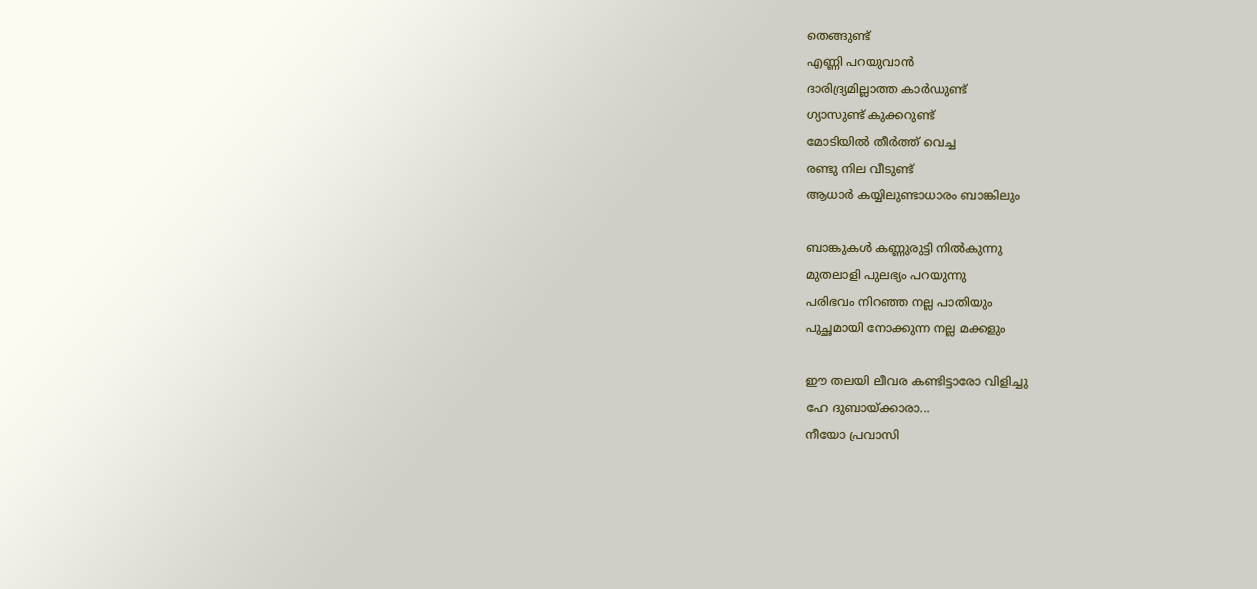തെങ്ങുണ്ട്
എണ്ണി പറയുവാൻ
ദാരിദ്ര്യമില്ലാത്ത കാർഡുണ്ട്
ഗ്യാസുണ്ട് കുക്കറുണ്ട്
മോടിയിൽ തീർത്ത് വെച്ച
രണ്ടു നില വീടുണ്ട്
ആധാർ കയ്യിലുണ്ടാധാരം ബാങ്കിലും

ബാങ്കുകൾ കണ്ണുരുട്ടി നിൽകുന്നു
മുതലാളി പുലഭ്യം പറയുന്നു
പരിഭവം നിറഞ്ഞ നല്ല പാതിയും
പുച്ഛമായി നോക്കുന്ന നല്ല മക്കളും

ഈ തലയി ലീവര കണ്ടിട്ടാരോ വിളിച്ചു
ഹേ ദുബായ്ക്കാരാ...
നീയോ പ്രവാസി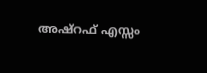അഷ്‌റഫ്‌ എസ്സം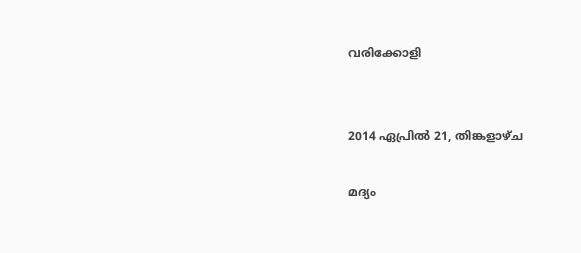വരിക്കോളി


2014 ഏപ്രിൽ 21, തിങ്കളാഴ്‌ച

മദ്യം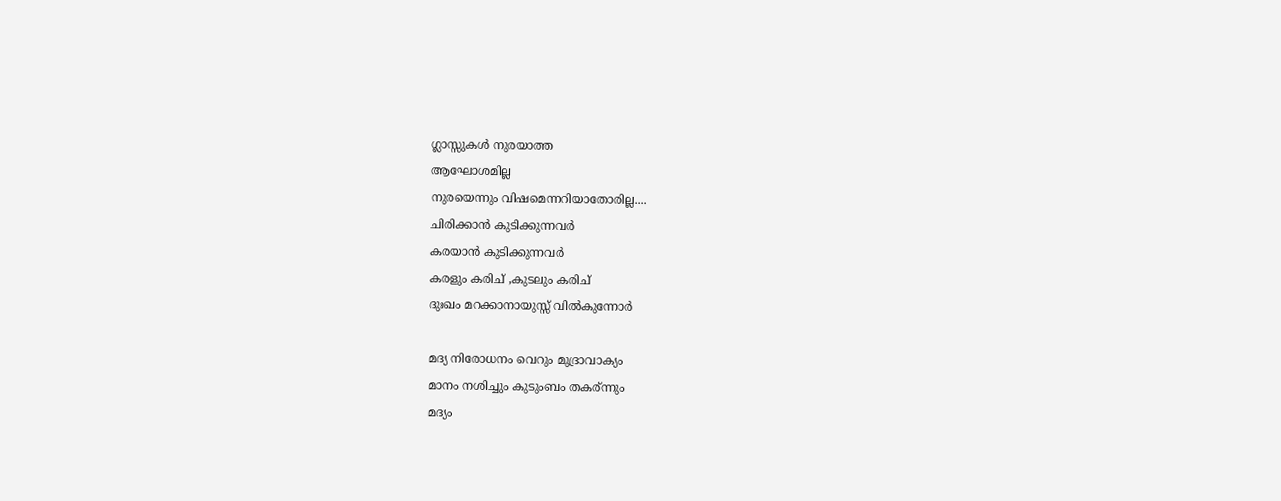ഗ്ലാസ്സുകൾ നുരയാത്ത
ആഘോശമില്ല
നുരയെന്നും വിഷമെന്നറിയാതോരില്ല....
ചിരിക്കാൻ കുടിക്കുന്നവർ
കരയാൻ കുടിക്കുന്നവർ
കരളും കരിച് ,കുടലും കരിച്
ദുഃഖം മറക്കാനായുസ്സ് വില്‍കുന്നോർ

മദ്യ നിരോധനം വെറും മുദ്രാവാക്യം
മാനം നശിച്ചും കുടുംബം തകര്ന്നും
മദ്യം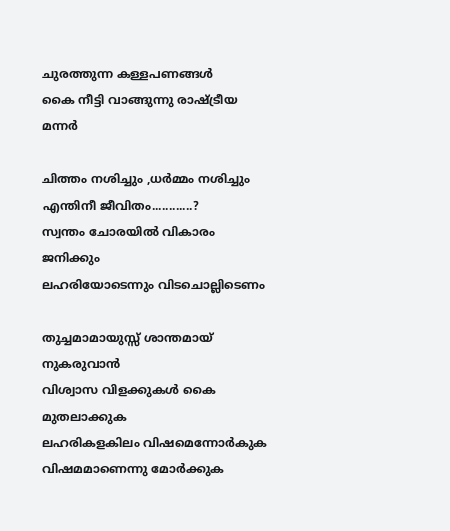ചുരത്തുന്ന കള്ളപണങ്ങൾ
കൈ നീട്ടി വാങ്ങുന്നു രാഷ്ട്രീയ മന്നർ

ചിത്തം നശിച്ചും ,ധര്‍മ്മം നശിച്ചും
എന്തിനീ ജീവിതം............?
സ്വന്തം ചോരയില്‍ വികാരം ജനിക്കും
ലഹരിയോടെന്നും വിടചൊല്ലിടെണം

തുച്ചമാമായുസ്സ് ശാന്തമായ് നുകരുവാന്‍
വിശ്വാസ വിളക്കുകള്‍ കൈ മുതലാക്കുക
ലഹരികളകിലം വിഷമെന്നോര്‍കുക
വിഷമമാണെന്നു മോര്‍ക്കുക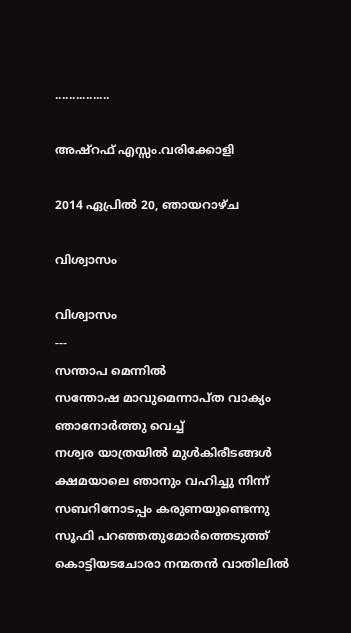................

അഷ്‌റഫ്‌ എസ്സം.വരിക്കോളി

2014 ഏപ്രിൽ 20, ഞായറാഴ്‌ച

വിശ്വാസം

വിശ്വാസം
---
സന്താപ മെന്നിൽ
സന്തോഷ മാവുമെന്നാപ്ത വാക്യം
ഞാനോർത്തു വെച്ച്
നശ്വര യാത്രയിൽ മുൾകിരീടങ്ങൾ
ക്ഷമയാലെ ഞാനും വഹിച്ചു നിന്ന്
സബറിനോടപ്പം കരുണയുണ്ടെന്നു
സൂഫി പറഞ്ഞതുമോർത്തെടുത്ത്
കൊട്ടിയടചോരാ നന്മതൻ വാതിലിൽ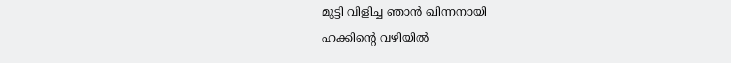മുട്ടി വിളിച്ച ഞാൻ ഖിന്നനായി
ഹക്കിന്റെ വഴിയിൽ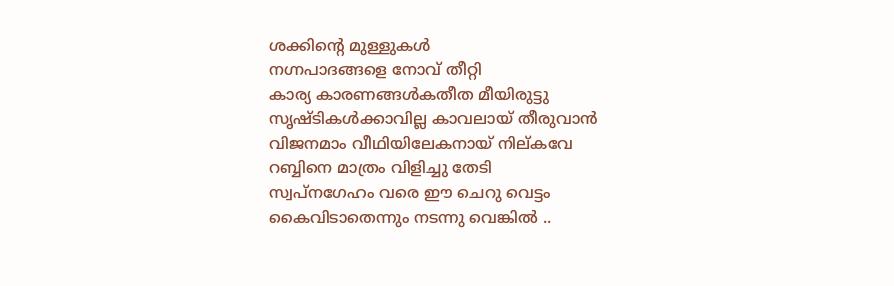ശക്കിന്റെ മുള്ളുകൾ
നഗ്നപാദങ്ങളെ നോവ്‌ തീറ്റി
കാര്യ കാരണങ്ങൾകതീത മീയിരുട്ടു
സൃഷ്ടികൾക്കാവില്ല കാവലായ് തീരുവാൻ
വിജനമാം വീഥിയിലേകനായ് നില്കവേ
റബ്ബിനെ മാത്രം വിളിച്ചു തേടി
സ്വപ്നഗേഹം വരെ ഈ ചെറു വെട്ടം
കൈവിടാതെന്നും നടന്നു വെങ്കിൽ ..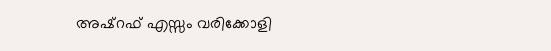അഷ്‌റഫ്‌ എസ്സം വരിക്കോളി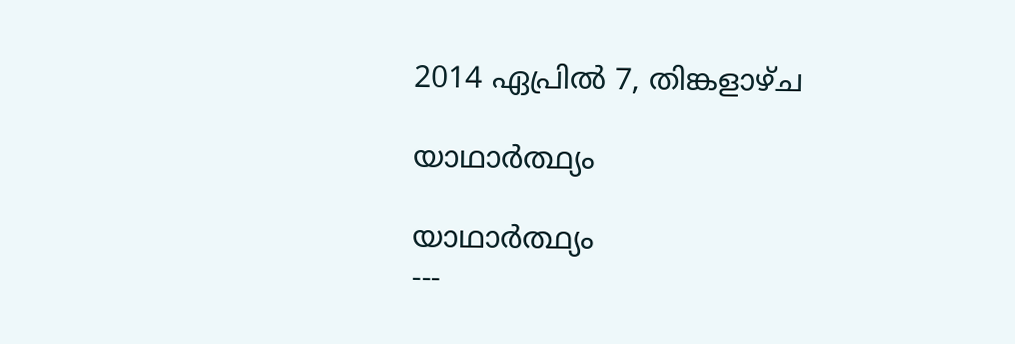2014 ഏപ്രിൽ 7, തിങ്കളാഴ്‌ച

യാഥാർത്ഥ്യം

യാഥാർത്ഥ്യം
---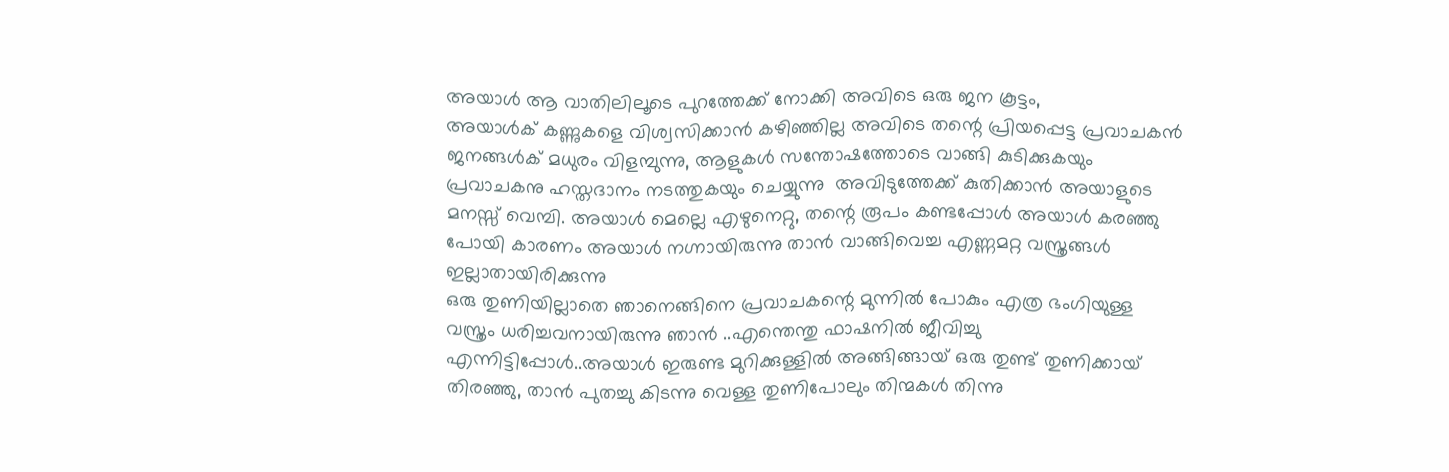അയാൾ ആ വാതിലിലൂടെ പുറത്തേക്ക് നോക്കി അവിടെ ഒരു ജന കൂട്ടം,
അയാൾക് കണ്ണുകളെ വിശ്വസിക്കാൻ കഴിഞ്ഞില്ല അവിടെ തന്റെ പ്രിയപ്പെട്ട പ്രവാചകൻ ജനങ്ങൾക് മധുരം വിളമ്പുന്നു, ആളുകൾ സന്തോഷത്തോടെ വാങ്ങി കുടിക്കുകയും പ്രവാചകനു ഹസ്തദാനം നടത്തുകയും ചെയ്യുന്നു  അവിടുത്തേക്ക് കുതിക്കാൻ അയാളുടെ മനസ്സ് വെമ്പി. അയാൾ മെല്ലെ എഴുനെറ്റു, തന്റെ രൂപം കണ്ടപ്പോൾ അയാൾ കരഞ്ഞു പോയി കാരണം അയാൾ നഗ്നായിരുന്നു താൻ വാങ്ങിവെച്ച എണ്ണമറ്റ വസ്ത്രങ്ങൾ ഇല്ലാതായിരിക്കുന്നു
ഒരു തുണിയില്ലാതെ ഞാനെങ്ങിനെ പ്രവാചകന്റെ മുന്നിൽ പോകും എത്ര ഭംഗിയുള്ള വസ്ത്രം ധരിച്ചവനായിരുന്നു ഞാൻ ..എന്തെന്തു ഫാഷനിൽ ജീവിച്ചു എന്നിട്ടിപ്പോൾ..അയാൾ ഇരുണ്ട മുറിക്കുള്ളിൽ അങ്ങിങ്ങായ്‌ ഒരു തുണ്ട് തുണിക്കായ് തിരഞ്ഞു, താൻ പുതച്ചു കിടന്നു വെള്ള തുണിപോലും തിന്മകൾ തിന്നു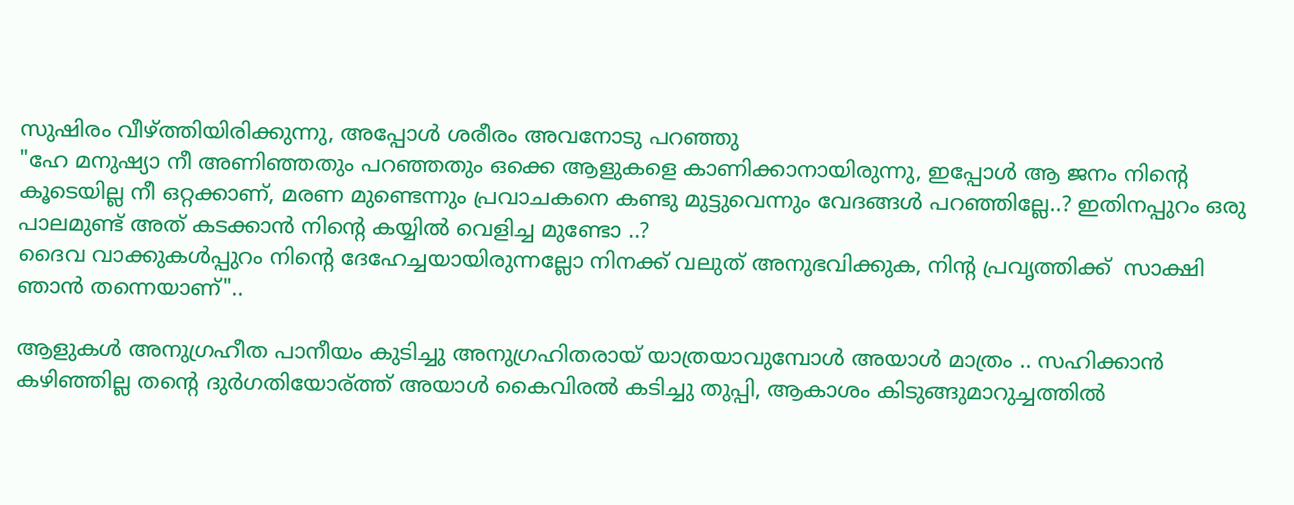സുഷിരം വീഴ്ത്തിയിരിക്കുന്നു, അപ്പോൾ ശരീരം അവനോടു പറഞ്ഞു
"ഹേ മനുഷ്യാ നീ അണിഞ്ഞതും പറഞ്ഞതും ഒക്കെ ആളുകളെ കാണിക്കാനായിരുന്നു, ഇപ്പോൾ ആ ജനം നിന്റെ കൂടെയില്ല നീ ഒറ്റക്കാണ്, മരണ മുണ്ടെന്നും പ്രവാചകനെ കണ്ടു മുട്ടുവെന്നും വേദങ്ങൾ പറഞ്ഞില്ലേ..? ഇതിനപ്പുറം ഒരു പാലമുണ്ട് അത് കടക്കാൻ നിന്റെ കയ്യിൽ വെളിച്ച മുണ്ടോ ..?
ദൈവ വാക്കുകൾപ്പുറം നിന്റെ ദേഹേച്ചയായിരുന്നല്ലോ നിനക്ക് വലുത് അനുഭവിക്കുക, നിന്റ പ്രവൃത്തിക്ക്  സാക്ഷി ഞാൻ തന്നെയാണ്"..

ആളുകൾ അനുഗ്രഹീത പാനീയം കുടിച്ചു അനുഗ്രഹിതരായ് യാത്രയാവുമ്പോൾ അയാൾ മാത്രം .. സഹിക്കാൻ കഴിഞ്ഞില്ല തന്റെ ദുർഗതിയോര്ത്ത് അയാൾ കൈവിരൽ കടിച്ചു തുപ്പി, ആകാശം കിടുങ്ങുമാറുച്ചത്തിൽ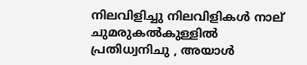നിലവിളിച്ചു നിലവിളികൾ നാല് ചുമരുകൽകുള്ളിൽ പ്രതിധ്വനിചു , അയാൾ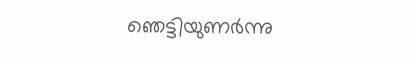ഞെട്ടിയുണർന്നു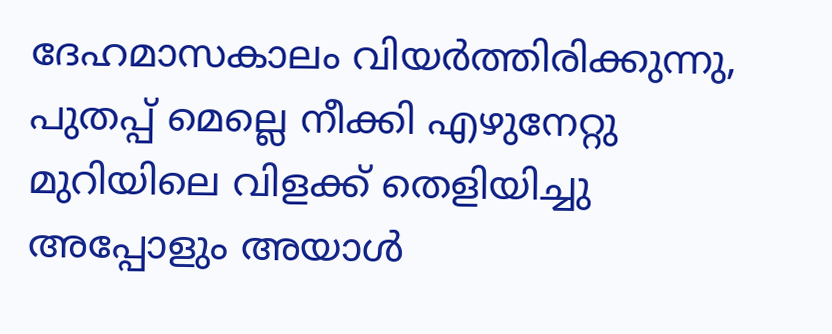ദേഹമാസകാലം വിയർത്തിരിക്കുന്നു, പുതപ്പ് മെല്ലെ നീക്കി എഴുനേറ്റു മുറിയിലെ വിളക്ക് തെളിയിച്ചു അപ്പോളും അയാൾ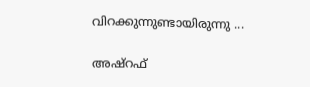വിറക്കുന്നുണ്ടായിരുന്നു ...

അഷ്‌റഫ്‌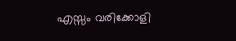എസ്സം വരിക്കോളി